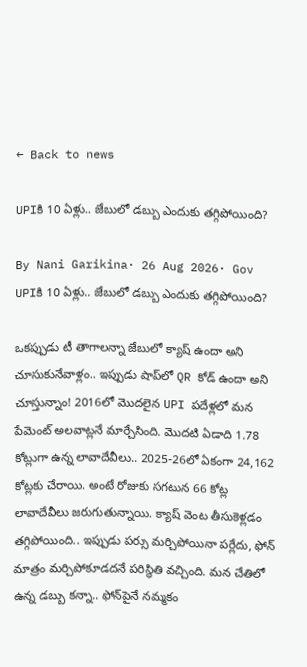← Back to news

UPIకి 10 ఏళ్లు.. జేబులో డబ్బు ఎందుకు తగ్గిపోయింది?

By Nani Garikina· 26 Aug 2026· Gov
UPIకి 10 ఏళ్లు.. జేబులో డబ్బు ఎందుకు తగ్గిపోయింది?

ఒకప్పుడు టీ తాగాలన్నా జేబులో క్యాష్ ఉందా అని చూసుకునేవాళ్లం.. ఇప్పుడు షాప్‌లో QR కోడ్ ఉందా అని చూస్తున్నాం! 2016లో మొదలైన UPI పదేళ్లలో మన పేమెంట్ అలవాట్లనే మార్చేసింది. మొదటి ఏడాది 1.78 కోట్లుగా ఉన్న లావాదేవీలు.. 2025-26లో ఏకంగా 24,162 కోట్లకు చేరాయి. అంటే రోజుకు సగటున 66 కోట్ల లావాదేవీలు జరుగుతున్నాయి. క్యాష్ వెంట తీసుకెళ్లడం తగ్గిపోయింది.. ఇప్పుడు పర్సు మర్చిపోయినా పర్లేదు, ఫోన్ మాత్రం మర్చిపోకూడదనే పరిస్థితి వచ్చింది. మన చేతిలో ఉన్న డబ్బు కన్నా.. ఫోన్‌పైనే నమ్మకం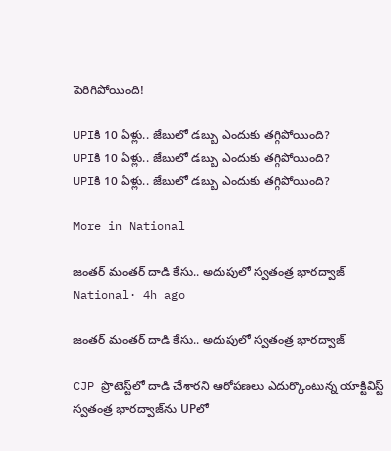పెరిగిపోయింది!

UPIకి 10 ఏళ్లు.. జేబులో డబ్బు ఎందుకు తగ్గిపోయింది?
UPIకి 10 ఏళ్లు.. జేబులో డబ్బు ఎందుకు తగ్గిపోయింది?
UPIకి 10 ఏళ్లు.. జేబులో డబ్బు ఎందుకు తగ్గిపోయింది?

More in National

జంతర్ మంతర్ దాడి కేసు.. అదుపులో స్వతంత్ర భారద్వాజ్
National· 4h ago

జంతర్ మంతర్ దాడి కేసు.. అదుపులో స్వతంత్ర భారద్వాజ్

CJP ప్రొటెస్ట్‌లో దాడి చేశారని ఆరోపణలు ఎదుర్కొంటున్న యాక్టివిస్ట్ స్వతంత్ర భారద్వాజ్‌ను UPలో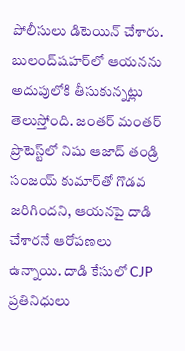పోలీసులు డిటెయిన్ చేశారు. బులంద్‌షహర్‌లో ఆయనను అదుపులోకి తీసుకున్నట్లు తెలుస్తోంది. జంతర్ మంతర్ ప్రొటెస్ట్‌లో నిషు ఆజాద్ తండ్రి సంజయ్ కుమార్‌తో గొడవ జరిగిందని, ఆయనపై దాడి చేశారనే ఆరోపణలు ఉన్నాయి. దాడి కేసులో CJP ప్రతినిధులు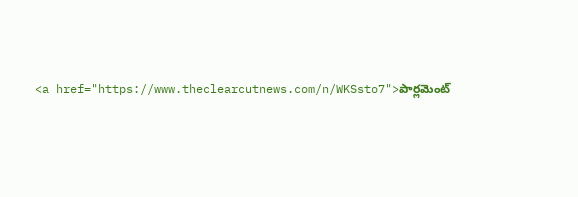<a href="https://www.theclearcutnews.com/n/WKSsto7">పార్లమెంట్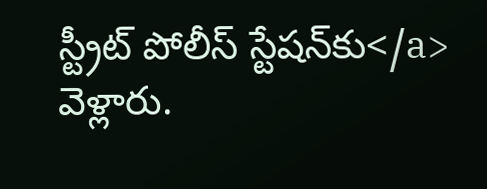స్ట్రీట్ పోలీస్ స్టేషన్‌కు</a> వెళ్లారు.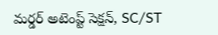మర్డర్ అటెంప్ట్ సెక్షన్, SC/ST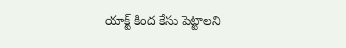యాక్ట్‌ కింద కేసు పెట్టాలని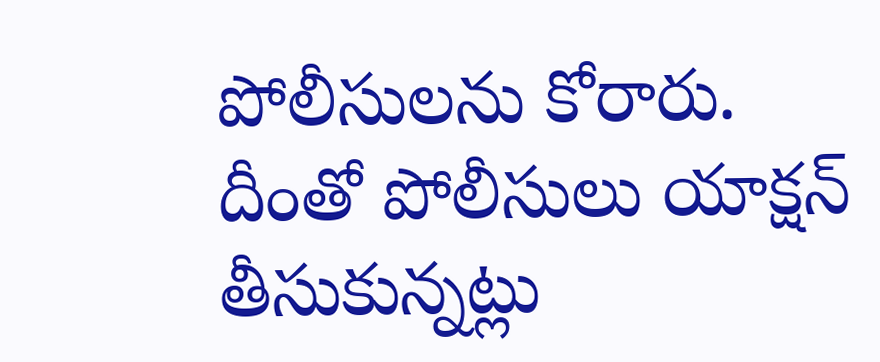పోలీసులను కోరారు. దీంతో పోలీసులు యాక్షన్ తీసుకున్నట్లు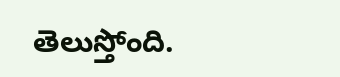తెలుస్తోంది.